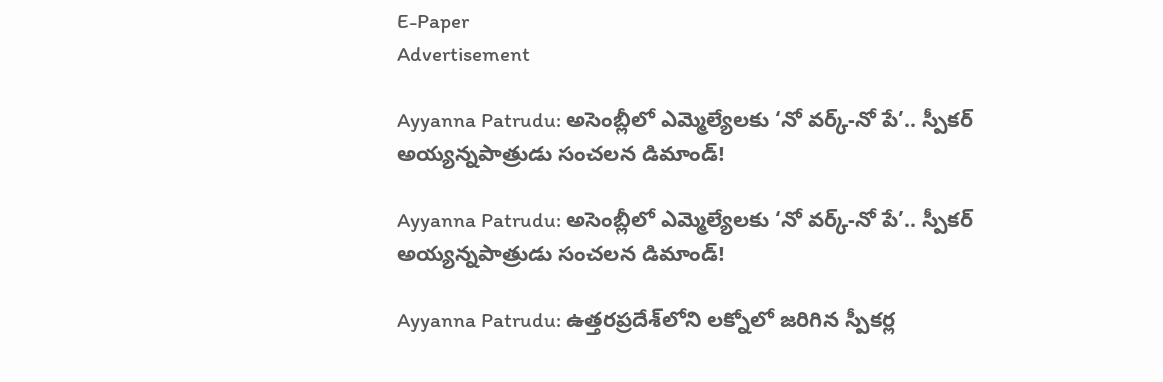E-Paper
Advertisement

Ayyanna Patrudu: అసెంబ్లీలో ఎమ్మెల్యేలకు ‘నో వర్క్-నో పే’.. స్పీకర్ అయ్యన్నపాత్రుడు సంచలన డిమాండ్!

Ayyanna Patrudu: అసెంబ్లీలో ఎమ్మెల్యేలకు ‘నో వర్క్-నో పే’.. స్పీకర్ అయ్యన్నపాత్రుడు సంచలన డిమాండ్!

Ayyanna Patrudu: ఉత్తరప్రదేశ్‌లోని లక్నోలో జరిగిన స్పీకర్ల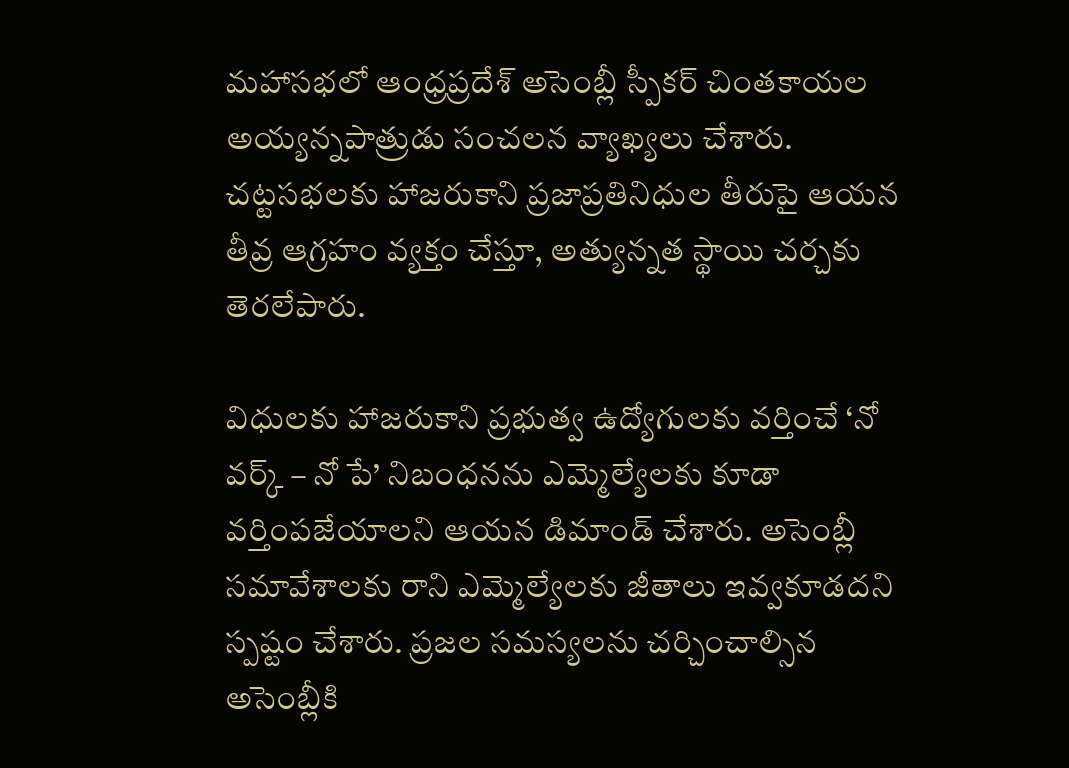మహాసభలో ఆంధ్రప్రదేశ్ అసెంబ్లీ స్పీకర్ చింతకాయల అయ్యన్నపాత్రుడు సంచలన వ్యాఖ్యలు చేశారు. చట్టసభలకు హాజరుకాని ప్రజాప్రతినిధుల తీరుపై ఆయన తీవ్ర ఆగ్రహం వ్యక్తం చేస్తూ, అత్యున్నత స్థాయి చర్చకు తెరలేపారు.

విధులకు హాజరుకాని ప్రభుత్వ ఉద్యోగులకు వర్తించే ‘నో వర్క్ – నో పే’ నిబంధనను ఎమ్మెల్యేలకు కూడా వర్తింపజేయాలని ఆయన డిమాండ్ చేశారు. అసెంబ్లీ సమావేశాలకు రాని ఎమ్మెల్యేలకు జీతాలు ఇవ్వకూడదని స్పష్టం చేశారు. ప్రజల సమస్యలను చర్చించాల్సిన అసెంబ్లీకి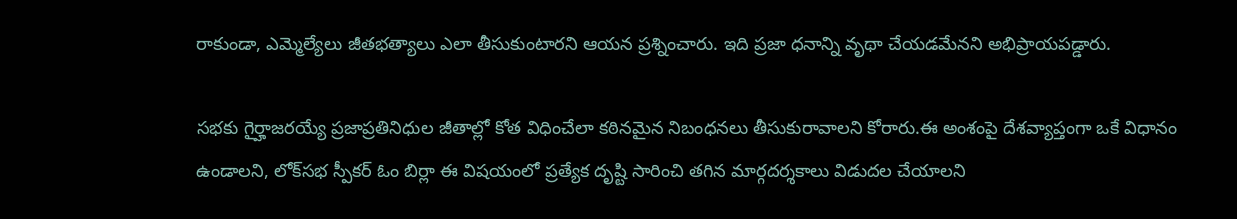రాకుండా, ఎమ్మెల్యేలు జీతభత్యాలు ఎలా తీసుకుంటారని ఆయన ప్రశ్నించారు. ఇది ప్రజా ధనాన్ని వృథా చేయడమేనని అభిప్రాయపడ్డారు.

సభకు గైర్హాజరయ్యే ప్రజాప్రతినిధుల జీతాల్లో కోత విధించేలా కఠినమైన నిబంధనలు తీసుకురావాలని కోరారు.ఈ అంశంపై దేశవ్యాప్తంగా ఒకే విధానం ఉండాలని, లోక్‌సభ స్పీకర్ ఓం బిర్లా ఈ విషయంలో ప్రత్యేక దృష్టి సారించి తగిన మార్గదర్శకాలు విడుదల చేయాలని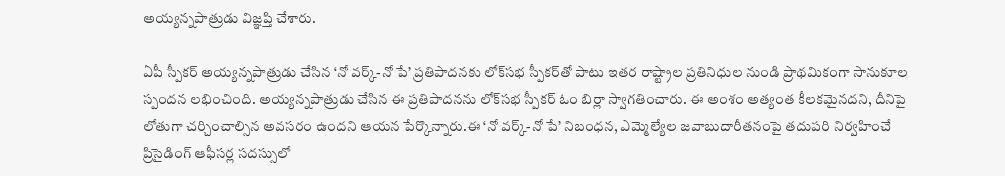అయ్యన్నపాత్రుడు విజ్ఞప్తి చేశారు.

ఏపీ స్పీకర్ అయ్యన్నపాత్రుడు చేసిన ‘నో వర్క్-నో పే’ ప్రతిపాదనకు లోక్‌సభ స్పీకర్‌తో పాటు ఇతర రాష్ట్రాల ప్రతినిధుల నుండి ప్రాథమికంగా సానుకూల స్పందన లభించింది. అయ్యన్నపాత్రుడు చేసిన ఈ ప్రతిపాదనను లోక్‌సభ స్పీకర్ ఓం బిర్లా స్వాగతించారు. ఈ అంశం అత్యంత కీలకమైనదని, దీనిపై లోతుగా చర్చించాల్సిన అవసరం ఉందని ఆయన పేర్కొన్నారు.ఈ ‘నో వర్క్-నో పే’ నిబంధన, ఎమ్మెల్యేల జవాబుదారీతనంపై తదుపరి నిర్వహించే ప్రిసైడింగ్ ఆఫీసర్ల సదస్సులో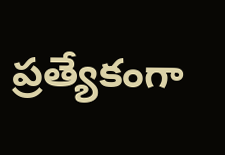ప్రత్యేకంగా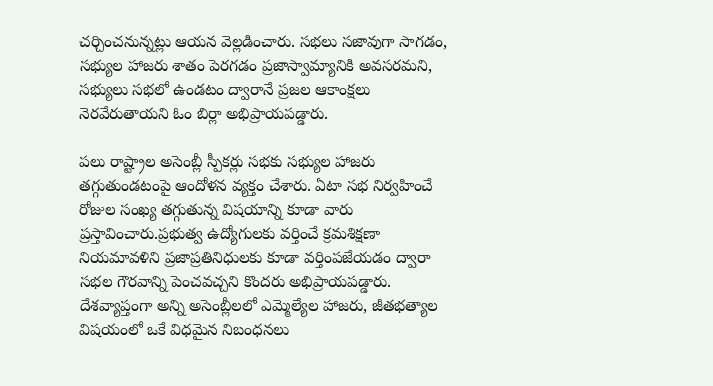చర్చించనున్నట్లు ఆయన వెల్లడించారు. సభలు సజావుగా సాగడం, సభ్యుల హాజరు శాతం పెరగడం ప్రజాస్వామ్యానికి అవసరమని, సభ్యులు సభలో ఉండటం ద్వారానే ప్రజల ఆకాంక్షలు నెరవేరుతాయని ఓం బిర్లా అభిప్రాయపడ్డారు.

పలు రాష్ట్రాల అసెంబ్లీ స్పీకర్లు సభకు సభ్యుల హాజరు తగ్గుతుండటంపై ఆందోళన వ్యక్తం చేశారు. ఏటా సభ నిర్వహించే రోజుల సంఖ్య తగ్గుతున్న విషయాన్ని కూడా వారు ప్రస్తావించారు.ప్రభుత్వ ఉద్యోగులకు వర్తించే క్రమశిక్షణా నియమావళిని ప్రజాప్రతినిధులకు కూడా వర్తింపజేయడం ద్వారా సభల గౌరవాన్ని పెంచవచ్చని కొందరు అభిప్రాయపడ్డారు. దేశవ్యాప్తంగా అన్ని అసెంబ్లీలలో ఎమ్మెల్యేల హాజరు, జీతభత్యాల విషయంలో ఒకే విధమైన నిబంధనలు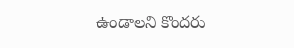ఉండాలని కొందరు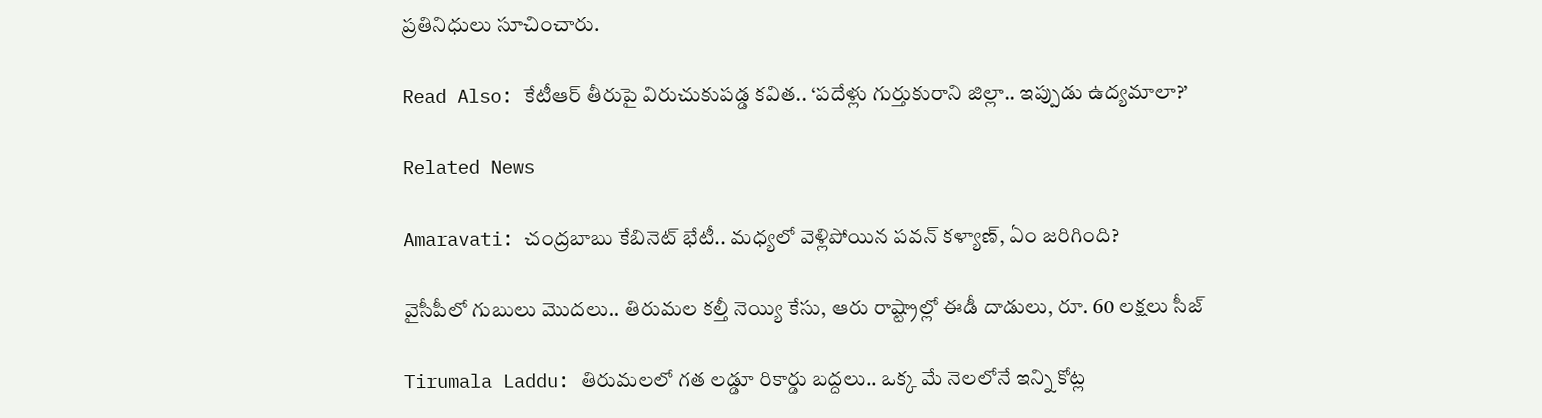ప్రతినిధులు సూచించారు.

Read Also: కేటీఆర్ తీరుపై విరుచుకుపడ్డ కవిత.. ‘పదేళ్లు గుర్తుకురాని జిల్లా.. ఇప్పుడు ఉద్యమాలా?’

Related News

Amaravati: చంద్రబాబు కేబినెట్ భేటీ.. మధ్యలో వెళ్లిపోయిన పవన్ కళ్యాణ్, ఏం జరిగింది?

వైసీపీలో గుబులు మొదలు.. తిరుమల కల్తీ నెయ్యి కేసు, ఆరు రాష్ట్రాల్లో ఈడీ దాడులు, రూ. 60 లక్షలు సీజ్

Tirumala Laddu: తిరుమలలో గత లడ్డూ రికార్డు బద్దలు.. ఒక్క మే నెలలోనే ఇన్ని కోట్ల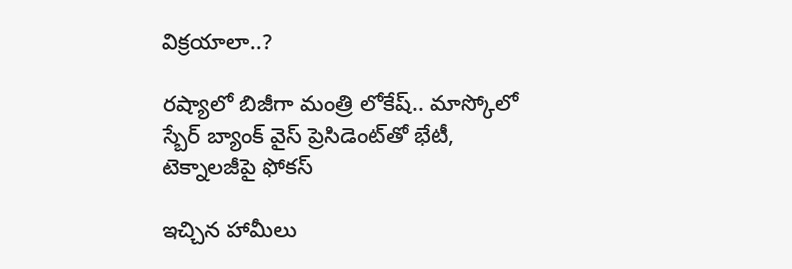విక్రయాలా..?

రష్యాలో బిజీగా మంత్రి లోకేష్.. మాస్కోలో స్బేర్‌ బ్యాంక్ వైస్ ప్రెసిడెంట్‌తో భేటీ, టెక్నాలజీపై ఫోకస్

ఇచ్చిన హామీలు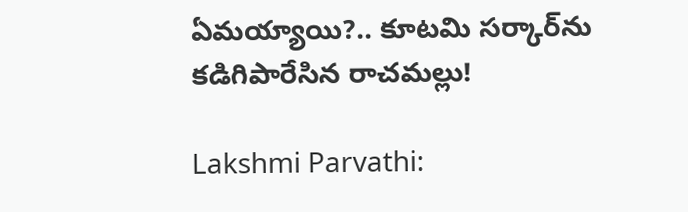ఏమయ్యాయి?.. కూటమి సర్కార్‌ను కడిగిపారేసిన రాచమల్లు!

Lakshmi Parvathi: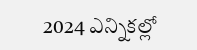2024 ఎన్నికల్లో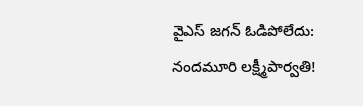వైఎస్ జగన్ ఓడిపోలేదు: నందమూరి లక్ష్మీపార్వతి!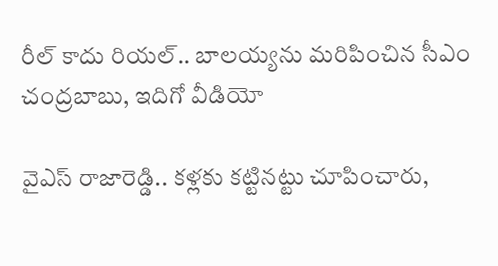రీల్ కాదు రియల్.. బాలయ్యను మరిపించిన సీఎం చంద్రబాబు, ఇదిగో వీడియో

వైఎస్ రాజారెడ్డి.. కళ్లకు కట్టినట్టు చూపించారు,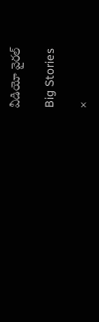వీడియో వైరల్

Big Stories

×